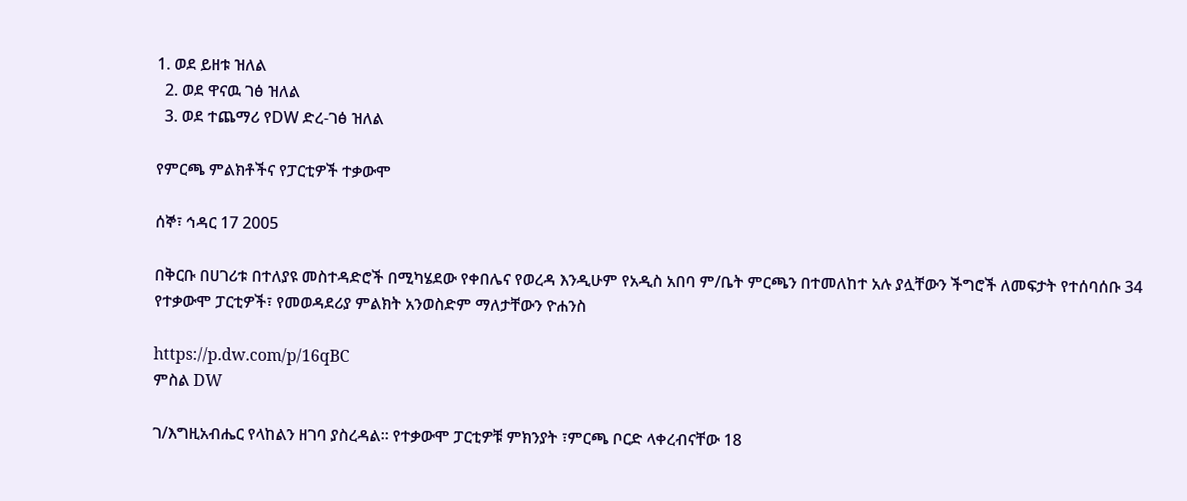1. ወደ ይዘቱ ዝለል
  2. ወደ ዋናዉ ገፅ ዝለል
  3. ወደ ተጨማሪ የDW ድረ-ገፅ ዝለል

የምርጫ ምልክቶችና የፓርቲዎች ተቃውሞ

ሰኞ፣ ኅዳር 17 2005

በቅርቡ በሀገሪቱ በተለያዩ መስተዳድሮች በሚካሄደው የቀበሌና የወረዳ እንዲሁም የአዲስ አበባ ም/ቤት ምርጫን በተመለከተ አሉ ያሏቸውን ችግሮች ለመፍታት የተሰባሰቡ 34 የተቃውሞ ፓርቲዎች፣ የመወዳደሪያ ምልክት አንወስድም ማለታቸውን ዮሐንስ

https://p.dw.com/p/16qBC
ምስል DW

ገ/እግዚአብሔር የላከልን ዘገባ ያስረዳል። የተቃውሞ ፓርቲዎቹ ምክንያት ፣ምርጫ ቦርድ ላቀረብናቸው 18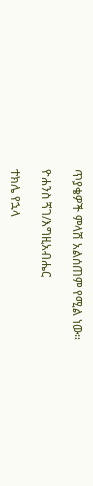ጥያቄዎች ምላሽ አልሰጠም የሚል ነው።

ዮሐንስ ጘገ/እግዚአብሔር

ተክሌ የኋላ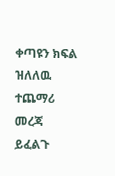ቀጣዩን ክፍል ዝለለዉ ተጨማሪ መረጃ ይፈልጉ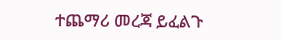ተጨማሪ መረጃ ይፈልጉ